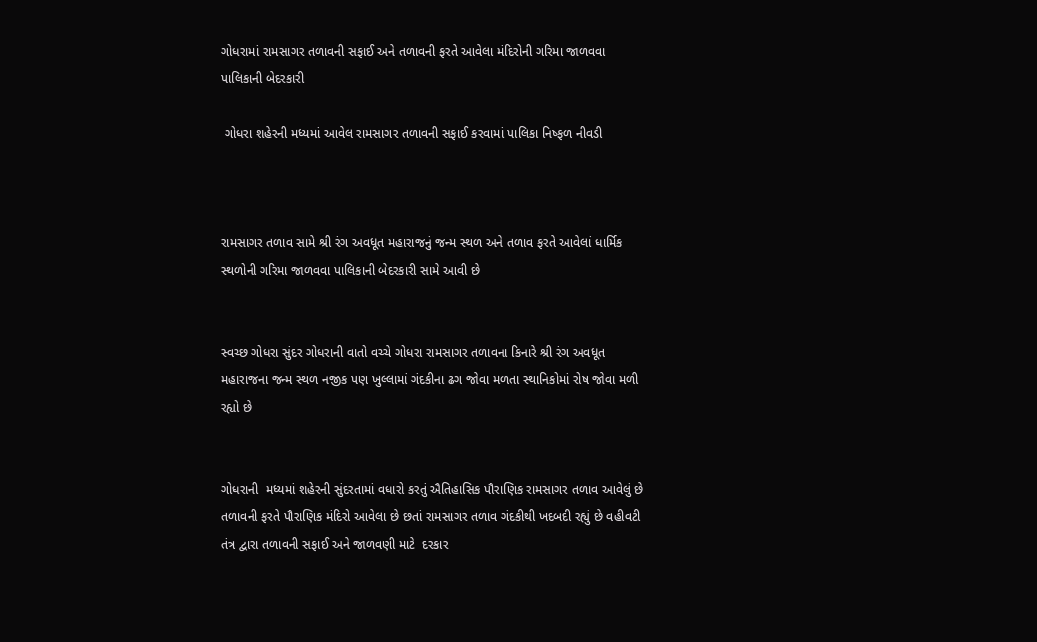ગોધરામાં રામસાગર તળાવની સફાઈ અને તળાવની ફરતે આવેલા મંદિરોની ગરિમા જાળવવા પાલિકાની બેદરકારી

 ગોધરા શહેરની મધ્યમાં આવેલ રામસાગર તળાવની સફાઈ કરવામાં પાલિકા નિષ્ફળ નીવડી



રામસાગર તળાવ સામે શ્રી રંગ અવધૂત મહારાજનું જન્મ સ્થળ અને તળાવ ફરતે આવેલાં ધાર્મિક સ્થળોની ગરિમા જાળવવા પાલિકાની બેદરકારી સામે આવી છે


સ્વચ્છ ગોધરા સુંદર ગોધરાની વાતો વચ્ચે ગોધરા રામસાગર તળાવના કિનારે શ્રી રંગ અવધૂત મહારાજના જન્મ સ્થળ નજીક પણ ખુલ્લામાં ગંદકીના ઢગ જોવા મળતા સ્થાનિકોમાં રોષ જોવા મળી રહ્યો છે


ગોધરાની  મધ્યમાં શહેરની સુંદરતામાં વધારો કરતું ઐતિહાસિક પૌરાણિક રામસાગર તળાવ આવેલું છે  તળાવની ફરતે પૌરાણિક મંદિરો આવેલા છે છતાં રામસાગર તળાવ ગંદકીથી ખદબદી રહ્યું છે વહીવટી તંત્ર દ્વારા તળાવની સફાઈ અને જાળવણી માટે  દરકાર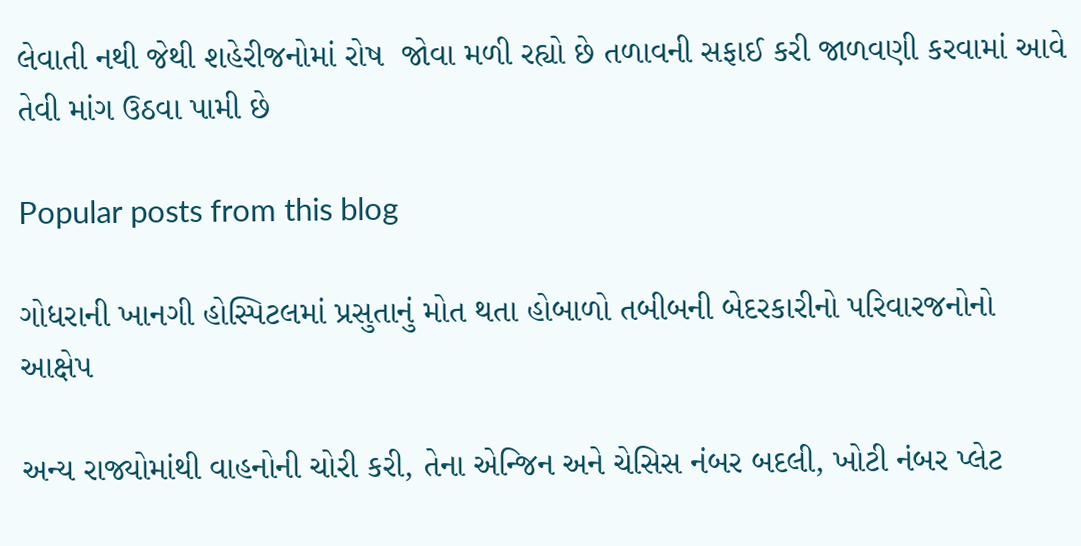લેવાતી નથી જેથી શહેરીજનોમાં રોષ  જોવા મળી રહ્યો છે તળાવની સફાઈ કરી જાળવણી કરવામાં આવે તેવી માંગ ઉઠવા પામી છે

Popular posts from this blog

ગોધરાની ખાનગી હોસ્પિટલમાં પ્રસુતાનું મોત થતા હોબાળો તબીબની બેદરકારીનો પરિવારજનોનો આક્ષેપ

અન્ય રાજ્યોમાંથી વાહનોની ચોરી કરી, તેના એન્જિન અને ચેસિસ નંબર બદલી, ખોટી નંબર પ્લેટ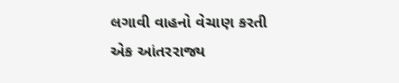લગાવી વાહનો વેચાણ કરતી એક આંતરરાજ્ય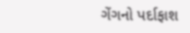ગેંગનો પર્દાફાશ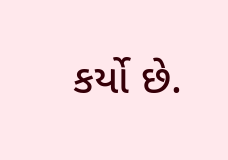કર્યો છે.